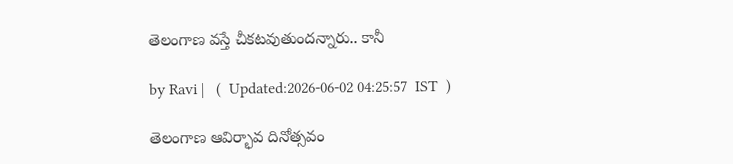తెలంగాణ వస్తే చీకటవుతుందన్నారు.. కానీ

by Ravi |   (  Updated:2026-06-02 04:25:57  IST  )

తెలంగాణ ఆవిర్భావ దినోత్సవం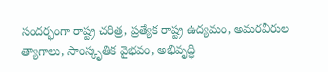సందర్భంగా రాష్ట్ర చరిత్ర, ప్రత్యేక రాష్ట్ర ఉద్యమం, అమరవీరుల త్యాగాలు, సాంస్కృతిక వైభవం, అభివృద్ధి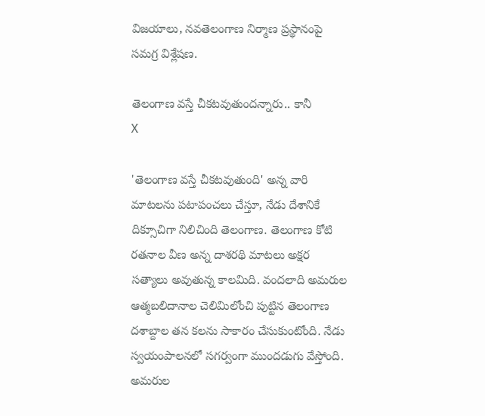విజయాలు, నవతెలంగాణ నిర్మాణ ప్రస్థానంపై సమగ్ర విశ్లేషణ.

తెలంగాణ వస్తే చీకటవుతుందన్నారు.. కానీ
X

'తెలంగాణ వస్తే చీకటవుతుంది' అన్న వారి మాటలను పటాపంచలు చేస్తూ, నేడు దేశానికే దిక్సూచిగా నిలిచింది తెలంగాణ. తెలంగాణ కోటి రతనాల వీణ అన్న దాశరథి మాటలు అక్షర సత్యాలు అవుతున్న కాలమిది. వందలాది అమరుల ఆత్మబలిదానాల చెలిమిలోంచి పుట్టిన తెలంగాణ దశాబ్దాల తన కలను సాకారం చేసుకుంటోంది. నేడు స్వయంపాలనలో సగర్వంగా ముందడుగు వేస్తోంది. అమరుల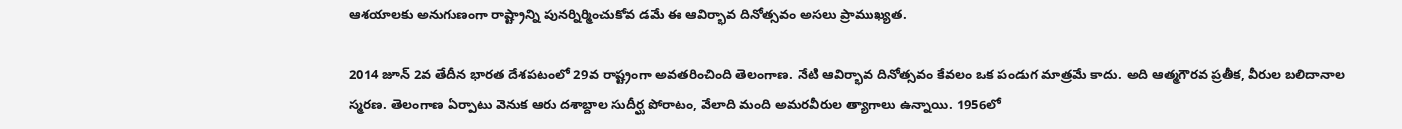ఆశయాలకు అనుగుణంగా రాష్ట్రాన్ని పునర్నిర్మించుకోవ డమే ఈ ఆవిర్భావ దినోత్సవం అసలు ప్రాముఖ్యత.

2014 జూన్ 2వ తేదీన భారత దేశపటంలో 29వ రాష్ట్రంగా అవతరించింది తెలంగాణ. నేటి ఆవిర్భావ దినోత్సవం కేవలం ఒక పండుగ మాత్రమే కాదు. అది ఆత్మగౌరవ ప్రతీక, వీరుల బలిదానాల స్మరణ. తెలంగాణ ఏర్పాటు వెనుక ఆరు దశాబ్దాల సుదీర్ఘ పోరాటం, వేలాది మంది అమరవీరుల త్యాగాలు ఉన్నాయి. 1956లో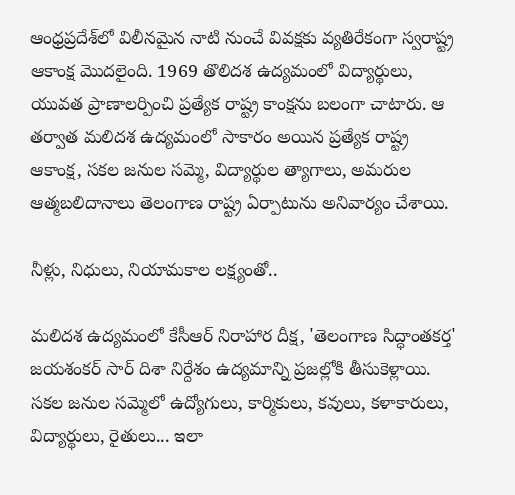ఆంధ్రప్రదేశ్‌లో విలీన‌మైన నాటి నుంచే వివక్షకు వ్యతిరేకంగా స్వరాష్ట్ర ఆకాంక్ష మొదలైంది. 1969 తొలిదశ ఉద్యమంలో విద్యార్థులు, యువత ప్రాణాలర్పించి ప్రత్యేక రాష్ట్ర కాంక్షను బలంగా చాటారు. ఆ తర్వాత మలిదశ ఉద్యమంలో సాకారం అయిన ప్రత్యేక రాష్ట్ర ఆకాంక్ష, సకల జనుల సమ్మె, విద్యార్థుల త్యాగాలు, అమరుల ఆత్మబలిదానాలు తెలంగాణ రాష్ట్ర ఏర్పాటును అనివార్యం చేశాయి.

నీళ్లు, నిధులు, నియామకాల లక్ష్యంతో..

మలిదశ ఉద్యమంలో కేసీఆర్ నిరాహార దీక్ష, 'తెలంగాణ సిద్ధాంతకర్త' జయశంకర్ సార్ దిశా నిర్దేశం ఉద్యమాన్ని ప్రజల్లోకి తీసుకెళ్లాయి. సకల జనుల సమ్మెలో ఉద్యోగులు, కార్మికులు, కవులు, కళాకారులు, విద్యార్థులు, రైతులు... ఇలా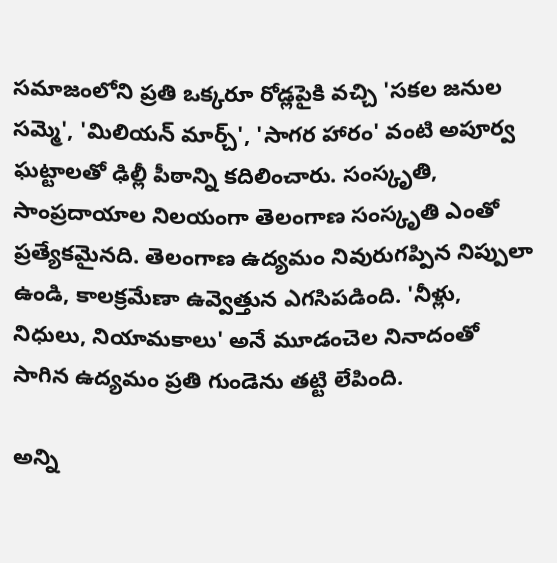సమాజంలోని ప్రతి ఒక్కరూ రోడ్లపైకి వచ్చి 'సకల జనుల సమ్మె', 'మిలియన్ మార్చ్', 'సాగర హారం' వంటి అపూర్వ ఘట్టాలతో ఢిల్లీ పీఠాన్ని కదిలించారు. సంస్కృతి, సాంప్రదాయాల నిలయంగా తెలంగాణ సంస్కృతి ఎంతో ప్రత్యేకమైనది. తెలంగాణ ఉద్యమం నివురుగప్పిన నిప్పులా ఉండి, కాలక్రమేణా ఉవ్వెత్తున ఎగసిపడింది. 'నీళ్లు, నిధులు, నియామకాలు' అనే మూడంచెల నినాదంతో సాగిన ఉద్యమం ప్రతి గుండెను తట్టి లేపింది.

అన్ని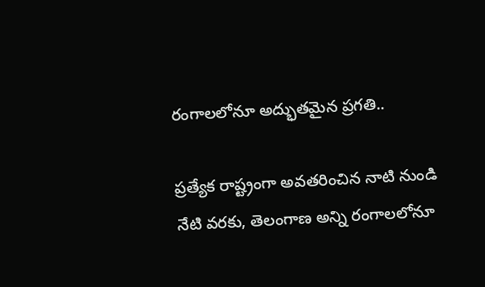రంగాలలోనూ అద్భుతమైన ప్రగతి..

ప్రత్యేక రాష్ట్రంగా అవతరించిన నాటి నుండి నేటి వరకు, తెలంగాణ అన్ని రంగాలలోనూ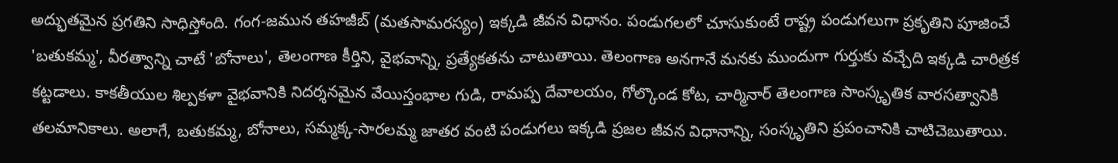అద్భుతమైన ప్రగతిని సాధిస్తోంది. గంగ-జమున తహజీబ్ (మతసామరస్యం) ఇక్కడి జీవన విధానం. పండుగలలో చూసుకుంటే రాష్ట్ర పండుగలుగా ప్రకృతిని పూజించే 'బతుకమ్మ', వీరత్వాన్ని చాటే 'బోనాలు', తెలంగాణ కీర్తిని, వైభవాన్ని, ప్రత్యేకతను చాటుతాయి. తెలంగాణ అనగానే మనకు ముందుగా గుర్తుకు వచ్చేది ఇక్కడి చారిత్రక కట్టడాలు. కాకతీయుల శిల్పకళా వైభవానికి నిదర్శనమైన వేయిస్తంభాల గుడి, రామప్ప దేవాలయం, గోల్కొండ కోట, చార్మినార్ తెలంగాణ సాంస్కృతిక వారసత్వానికి తలమానికాలు. అలాగే, బతుకమ్మ, బోనాలు, సమ్మక్క-సారలమ్మ జాతర వంటి పండుగలు ఇక్కడి ప్రజల జీవన విధానాన్ని, సంస్కృతిని ప్రపంచానికి చాటిచెబుతాయి.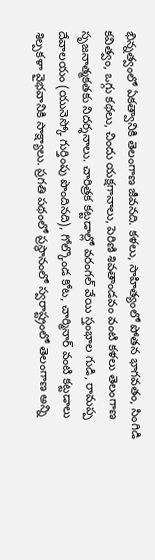భిన్నత్వంలో ఏకత్వానికి తెలంగాణ జీవనది. కళలు, సాహిత్యంలో పోతన భాగవతం, సింగిడి కవిత్వం, ఒగ్గు కథలు, చిందు యక్షగానాలు, పెరిణి శివతాండవం వంటి కళలు తెలంగాణ సృజనాత్మకతకు నిదర్శ‌నాలు. చారిత్రక కట్టడాల్లో వరంగల్ వేయి స్తంభాల గుడి, రామప్ప దేవాలయం (యునెస్కో గుర్తింపు పొందినది), గోల్కొండ కోట, చార్మినార్ వంటి కట్టడాలు శిల్పకళా వైభవానికి సాక్ష్యాలు. ప్రగతి పథంలో ప్రస్థానంలో స్వరాష్ట్రంలో తెలంగాణ అన్ని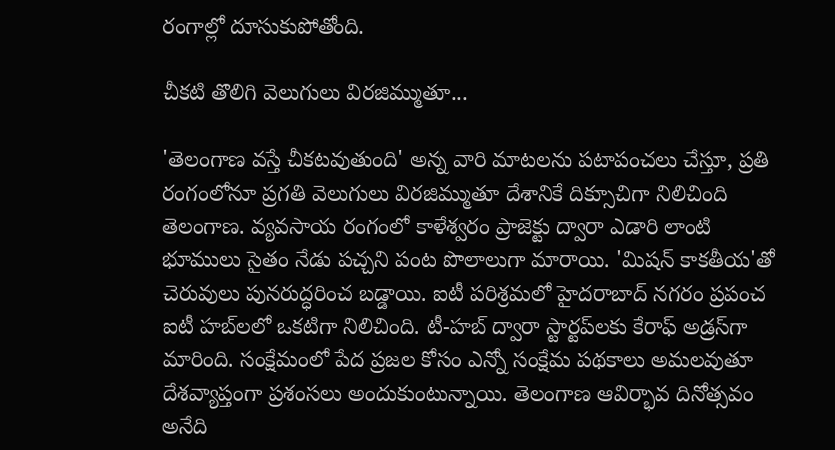రంగాల్లో దూసుకుపోతోంది.

చీకటి తొలిగి వెలుగులు విరజిమ్ముతూ...

'తెలంగాణ వస్తే చీకటవుతుంది' అన్న వారి మాటలను పటాపంచలు చేస్తూ, ప్రతి రంగంలోనూ ప్రగతి వెలుగులు విరజిమ్ముతూ దేశానికే దిక్సూచిగా నిలిచింది తెలంగాణ. వ్యవసాయ రంగంలో కాళేశ్వరం ప్రాజెక్టు ద్వారా ఎడారి లాంటి భూములు సైతం నేడు పచ్చని పంట పొలాలుగా మారాయి. 'మిషన్ కాకతీయ'తో చెరువులు పునరుద్ధరించ బడ్డాయి. ఐటీ పరిశ్రమలో హైదరాబాద్ నగరం ప్రపంచ ఐటీ హబ్‌లలో ఒకటిగా నిలిచింది. టీ-హబ్ ద్వారా స్టార్టప్‌లకు కేరాఫ్ అడ్రస్‌గా మారింది. సంక్షేమంలో పేద ప్రజల కోసం ఎన్నో సంక్షేమ పథకాలు అమలవుతూ దేశవ్యాప్తంగా ప్రశంసలు అందుకుంటున్నాయి. తెలంగాణ ఆవిర్భావ దినోత్సవం అనేది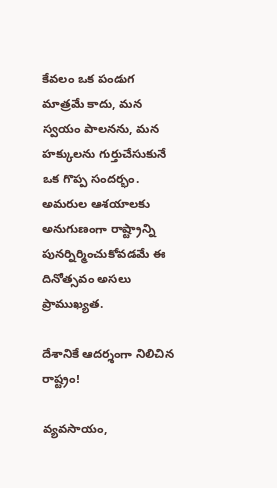కేవలం ఒక పండుగ మాత్రమే కాదు, మన స్వయం పాలనను, మన హక్కులను గుర్తుచేసుకునే ఒక గొప్ప సందర్భం. అమరుల ఆశయాలకు అనుగుణంగా రాష్ట్రాన్ని పునర్నిర్మించుకోవడమే ఈ దినోత్సవం అసలు ప్రాముఖ్యత.

దేశానికే ఆదర్శంగా నిలిచిన రాష్ట్రం!

వ్యవసాయం,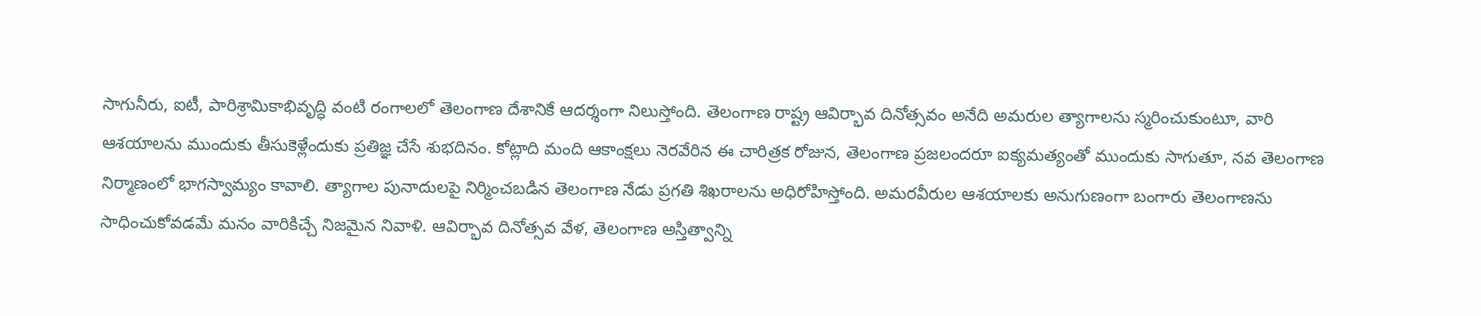సాగునీరు, ఐటీ, పారిశ్రామికాభివృద్ధి వంటి రంగాలలో తెలంగాణ దేశానికే ఆదర్శంగా నిలుస్తోంది. తెలంగాణ రాష్ట్ర ఆవిర్భావ దినోత్సవం అనేది అమరుల త్యాగాలను స్మరించుకుంటూ, వారి ఆశయాలను ముందుకు తీసుకెళ్లేందుకు ప్రతిజ్ఞ చేసే శుభదినం. కోట్లాది మంది ఆకాంక్షలు నెరవేరిన ఈ చారిత్రక రోజున, తెలంగాణ ప్రజలం‌దరూ ఐక్యమత్యంతో ముందుకు సాగుతూ, నవ తెలంగాణ నిర్మాణంలో భాగస్వామ్యం కావాలి. త్యాగాల పునాదులపై నిర్మించబడిన తెలంగాణ నేడు ప్రగతి శిఖరాలను అధిరోహిస్తోంది. అమరవీరుల ఆశయాలకు అనుగుణంగా బంగారు తెలంగాణను సాధించుకోవడమే మనం వారికిచ్చే నిజమైన నివాళి. ఆవిర్భావ దినోత్సవ వేళ, తెలంగాణ అస్తిత్వాన్ని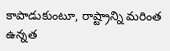కాపాడుకుంటూ, రాష్ట్రాన్ని మరింత ఉన్నత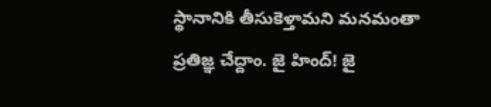స్థానానికి తీసుకెళ్తామని మనమంతా ప్రతిజ్ఞ చేద్దాం. జై హింద్! జై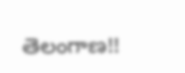తెలంగాణ!!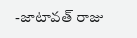-జాటావత్ రాజు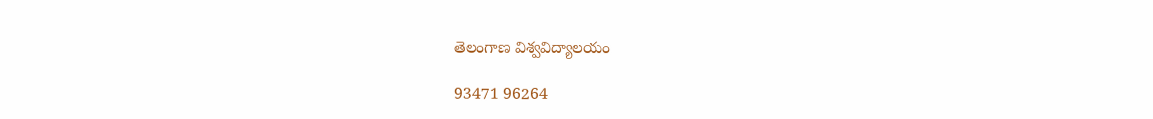తెలంగాణ విశ్వవిద్యాలయం

93471 96264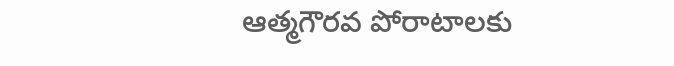ఆత్మగౌరవ పోరాటాలకు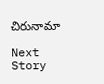చిరునామా

Next Story